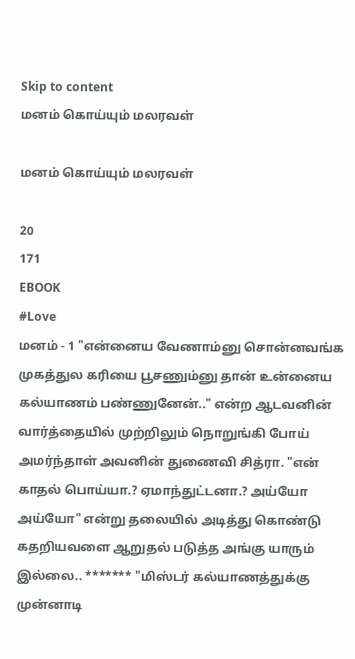Skip to content
மனம் கொய்யும் மலரவள்

மனம் கொய்யும் மலரவள்

20
171
EBOOK
#Love
மனம் - 1 "என்னைய வேணாம்னு சொன்னவங்க முகத்துல கரியை பூசணும்னு தான் உன்னைய கல்யாணம் பண்ணுனேன்.." என்ற ஆடவனின் வார்த்தையில் முற்றிலும் நொறுங்கி போய் அமர்ந்தாள் அவனின் துணைவி சித்ரா. "என் காதல் பொய்யா.? ஏமாந்துட்டனா.? அய்யோ அய்யோ" என்று தலையில் அடித்து கொண்டு கதறியவளை ஆறுதல் படுத்த அங்கு யாரும் இல்லை.. ******* "மிஸ்டர் கல்யாணத்துக்கு முன்னாடி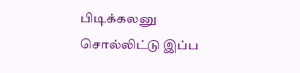பிடிக்கலனு சொல்லிட்டு இப்ப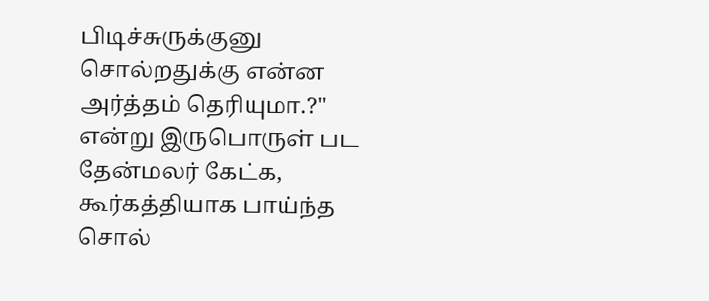பிடிச்சுருக்குனு சொல்றதுக்கு என்ன அர்த்தம் தெரியுமா.?" என்று இருபொருள் பட தேன்மலர் கேட்க, கூர்கத்தியாக பாய்ந்த சொல்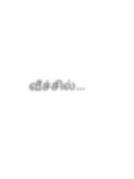வீச்சில்...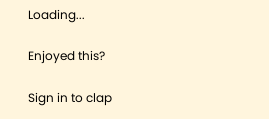Loading...

Enjoyed this?

Sign in to clap